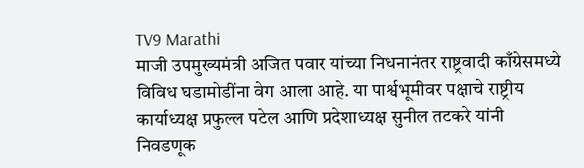TV9 Marathi
माजी उपमुख्यमंत्री अजित पवार यांच्या निधनानंतर राष्ट्रवादी काँग्रेसमध्ये विविध घडामोडींना वेग आला आहे. या पार्श्वभूमीवर पक्षाचे राष्ट्रीय कार्याध्यक्ष प्रफुल्ल पटेल आणि प्रदेशाध्यक्ष सुनील तटकरे यांनी निवडणूक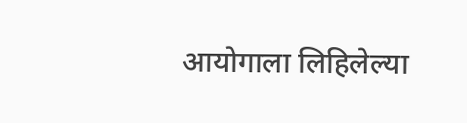आयोगाला लिहिलेल्या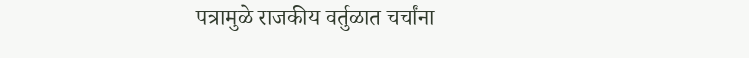पत्रामुळे राजकीय वर्तुळात चर्चांना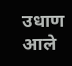उधाण आले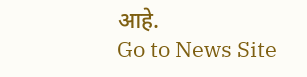आहे.
Go to News Site